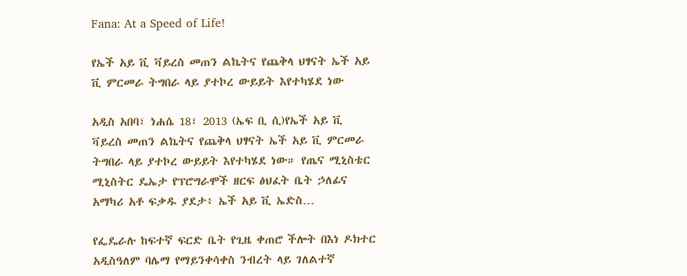Fana: At a Speed of Life!

የኤች አይ ቪ ቫይረስ መጠን ልኬትና የጨቅላ ህፃናት ኤች አይ ቪ ምርመራ ትግበራ ላይ ያተኮረ ውይይት እየተካሄደ ነው

አዲስ አበባ፣ ነሐሴ 18፣ 2013 (ኤፍ ቢ ሲ)የኤች አይ ቪ ቫይረስ መጠን ልኬትና የጨቅላ ህፃናት ኤች አይ ቪ ምርመራ ትግበራ ላይ ያተኮረ ውይይት እየተካሄደ ነው። የጤና ሚኒስቴር ሚኒስትር ዴኤታ የፕሮግራሞች ዘርፍ ፅህፈት ቤት ኃለፊና አማካሪ አቶ ፍቃዱ ያደታ፥ ኤች አይ ቪ ኤድስ…

የፌዴራሉ ከፍተኛ ፍርድ ቤት የጊዜ ቀጠሮ ችሎት በእነ ዶክተር አዲስዓለም ባሌማ የማይንቀሳቀስ ንብረት ላይ ገለልተኛ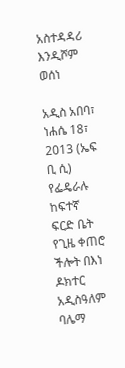አስተዳዳሪ እንዲሾም ወሰነ

አዲስ አበባ፣ ነሐሴ 18፣ 2013 (ኤፍ ቢ ሲ) የፌዴራሉ ከፍተኛ ፍርድ ቤት የጊዜ ቀጠሮ ችሎት በእነ ዶክተር አዲስዓለም ባሌማ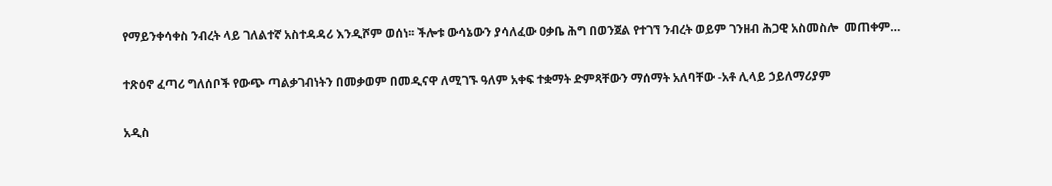የማይንቀሳቀስ ንብረት ላይ ገለልተኛ አስተዳዳሪ እንዲሾም ወሰነ፡፡ ችሎቱ ውሳኔውን ያሳለፈው ዐቃቤ ሕግ በወንጀል የተገኘ ንብረት ወይም ገንዘብ ሕጋዊ አስመስሎ  መጠቀም…

ተጽዕኖ ፈጣሪ ግለሰቦች የውጭ ጣልቃገብነትን በመቃወም በመዲናዋ ለሚገኙ ዓለም አቀፍ ተቋማት ድምጻቸውን ማሰማት አለባቸው -አቶ ሊላይ ኃይለማሪያም

አዲስ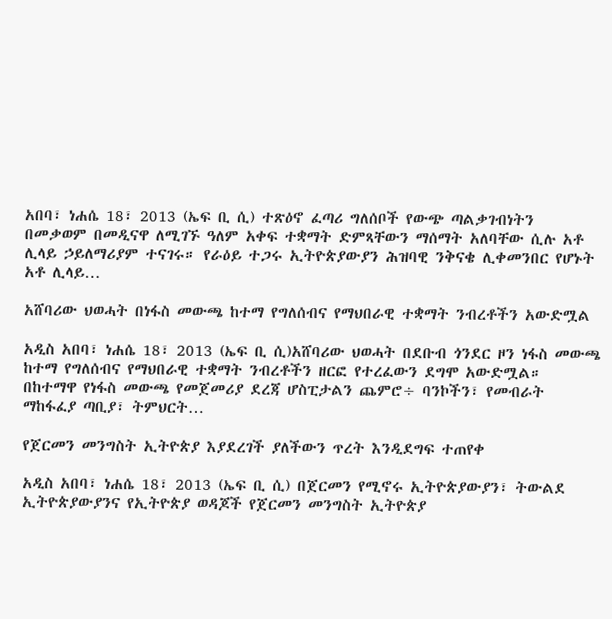አበባ፣ ነሐሴ 18፣ 2013 (ኤፍ ቢ ሲ) ተጽዕኖ ፈጣሪ ግለሰቦች የውጭ ጣልቃገብነትን በመቃወም በመዲናዋ ለሚገኙ ዓለም አቀፍ ተቋማት ድምጻቸውን ማሰማት አለባቸው ሲሉ አቶ ሊላይ ኃይለማሪያም ተናገሩ። የራዕይ ተጋሩ ኢትዮጵያውያን ሕዝባዊ ንቅናቄ ሊቀመንበር የሆኑት አቶ ሊላይ…

አሸባሪው ህወሓት በነፋስ መውጫ ከተማ የግለሰብና የማህበራዊ ተቋማት ንብረቶችን አውድሟል

አዲስ አበባ፣ ነሐሴ 18፣ 2013 (ኤፍ ቢ ሲ)አሸባሪው ህወሓት በደቡብ ጎንደር ዞን ነፋስ መውጫ ከተማ የግለሰብና የማህበራዊ ተቋማት ንብረቶችን ዘርፎ የተረፈውን ደግሞ አውድሟል። በከተማዋ የነፋስ መውጫ የመጀመሪያ ደረጃ ሆስፒታልን ጨምሮ÷ ባንኮችን፣ የመብራት ማከፋፈያ ጣቢያ፣ ትምህርት…

የጀርመን መንግስት ኢትዮጵያ እያደረገች ያለችውን ጥረት እንዲደግፍ ተጠየቀ

አዲስ አበባ፣ ነሐሴ 18፣ 2013 (ኤፍ ቢ ሲ) በጀርመን የሚኖሩ ኢትዮጵያውያን፣ ትውልደ ኢትዮጵያውያንና የኢትዮጵያ ወዳጆች የጀርመን መንግስት ኢትዮጵያ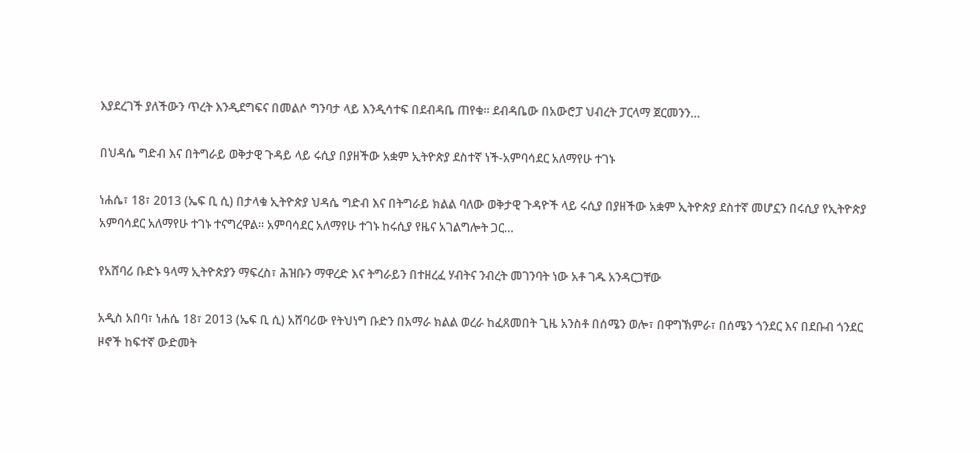እያደረገች ያለችውን ጥረት እንዲደግፍና በመልሶ ግንባታ ላይ እንዲሳተፍ በደብዳቤ ጠየቁ። ደብዳቤው በአውሮፓ ህብረት ፓርላማ ጀርመንን…

በህዳሴ ግድብ እና በትግራይ ወቅታዊ ጉዳይ ላይ ሩሲያ በያዘችው አቋም ኢትዮጵያ ደስተኛ ነች-አምባሳደር አለማየሁ ተገኑ

ነሐሴ፣ 18፣ 2013 (ኤፍ ቢ ሲ) በታላቁ ኢትዮጵያ ህዳሴ ግድብ እና በትግራይ ክልል ባለው ወቅታዊ ጉዳዮች ላይ ሩሲያ በያዘችው አቋም ኢትዮጵያ ደስተኛ መሆኗን በሩሲያ የኢትዮጵያ አምባሳደር አለማየሁ ተገኑ ተናግረዋል፡፡ አምባሳደር አለማየሁ ተገኑ ከሩሲያ የዜና አገልግሎት ጋር…

የአሸባሪ ቡድኑ ዓላማ ኢትዮጵያን ማፍረስ፣ ሕዝቡን ማዋረድ እና ትግራይን በተዘረፈ ሃብትና ንብረት መገንባት ነው አቶ ገዱ አንዳርጋቸው

አዲስ አበባ፣ ነሐሴ 18፣ 2013 (ኤፍ ቢ ሲ) አሸባሪው የትህነግ ቡድን በአማራ ክልል ወረራ ከፈጸመበት ጊዜ አንስቶ በሰሜን ወሎ፣ በዋግኽምራ፣ በሰሜን ጎንደር እና በደቡብ ጎንደር ዞኖች ከፍተኛ ውድመት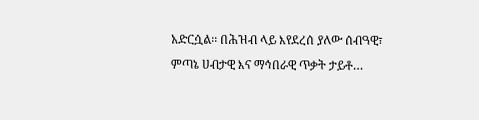አድርሷል፡፡ በሕዝብ ላይ እየደረሰ ያለው ሰብዓዊ፣ ምጣኔ ሀብታዊ እና ማኅበራዊ ጥቃት ታይቶ…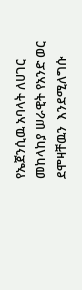የኤጀንሲዉ አባላት ለሀገር መከላከያ ሠራዊት የአንድ ወር ደሞዛቸዉን  እንደሚለግሱ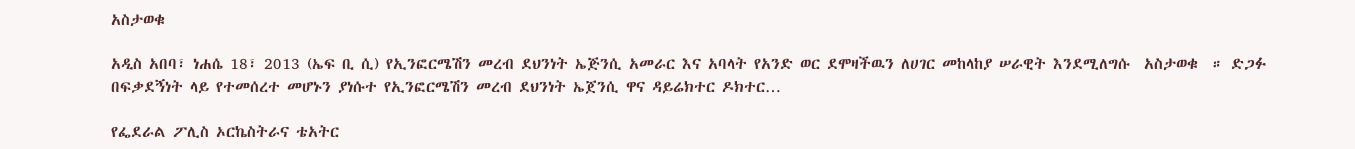አስታወቁ

አዲስ አበባ፣ ነሐሴ 18፣ 2013 (ኤፍ ቢ ሲ) የኢንፎርሜሽን መረብ ደህንነት ኤጅንሲ አመራር እና አባላት የአንድ ወር ደሞዛችዉን ለሀገር መከላከያ ሠራዊት እንደሚለግሱ  አስታወቁ  ። ድጋፉ በፍቃደኝነት ላይ የተመሰረተ መሆኑን ያነሱተ የኢንፎርሜሽን መረብ ደህንነት ኤጀንሲ ዋና ዳይሬክተር ዶክተር…

የፌደራል ፖሊስ ኦርኬስትራና ቴአትር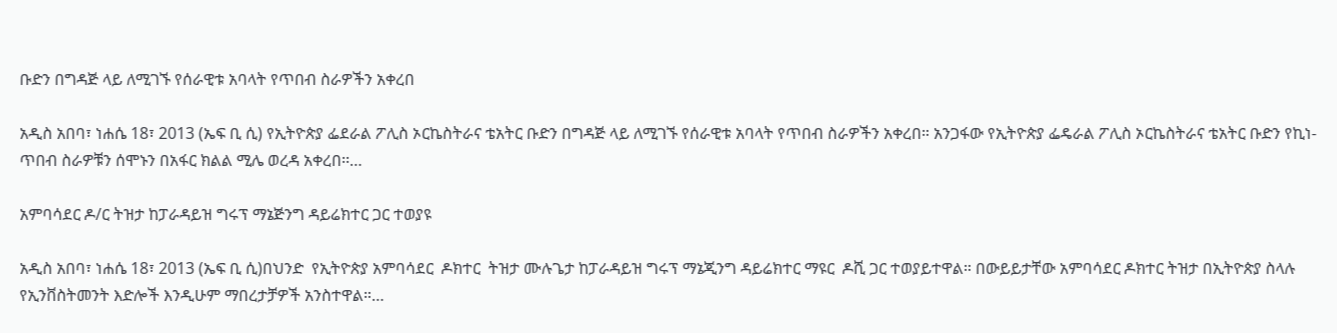ቡድን በግዳጅ ላይ ለሚገኙ የሰራዊቱ አባላት የጥበብ ስራዎችን አቀረበ

አዲስ አበባ፣ ነሐሴ 18፣ 2013 (ኤፍ ቢ ሲ) የኢትዮጵያ ፌደራል ፖሊስ ኦርኬስትራና ቴአትር ቡድን በግዳጅ ላይ ለሚገኙ የሰራዊቱ አባላት የጥበብ ስራዎችን አቀረበ። አንጋፋው የኢትዮጵያ ፌዴራል ፖሊስ ኦርኬስትራና ቴአትር ቡድን የኪነ-ጥበብ ስራዎቹን ሰሞኑን በአፋር ክልል ሚሌ ወረዳ አቀረበ፡፡…

አምባሳደር ዶ/ር ትዝታ ከፓራዳይዝ ግሩፕ ማኔጅንግ ዳይሬክተር ጋር ተወያዩ

አዲስ አበባ፣ ነሐሴ 18፣ 2013 (ኤፍ ቢ ሲ)በህንድ  የኢትዮጵያ አምባሳደር  ዶክተር  ትዝታ ሙሉጌታ ከፓራዳይዝ ግሩፕ ማኔጂንግ ዳይሬክተር ማዩር  ዶሺ ጋር ተወያይተዋል። በውይይታቸው አምባሳደር ዶክተር ትዝታ በኢትዮጵያ ስላሉ የኢንቨስትመንት እድሎች እንዲሁም ማበረታቻዎች አንስተዋል።…